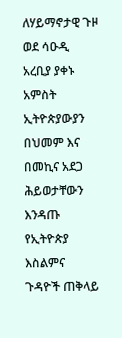ለሃይማኖታዊ ጉዞ ወደ ሳዑዲ አረቢያ ያቀኑ አምስት ኢትዮጵያውያን በህመም እና በመኪና አደጋ ሕይወታቸውን እንዳጡ የኢትዮጵያ እስልምና ጉዳዮች ጠቅላይ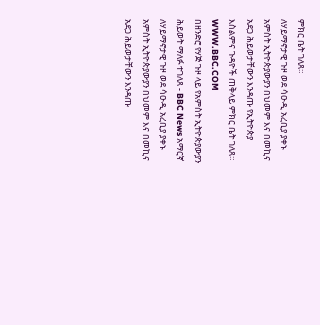ምክር ቤት ገለጸ።
ለሃይማኖታዊ ጉዞ ወደ ሳዑዲ አረቢያ ያቀኑ አምስት ኢትዮጵያውያን በህመም እና በመኪና አደጋ ሕይወታቸውን እንዳጡ የኢትዮጵያ እስልምና ጉዳዮች ጠቅላይ ምክር ቤት ገለጸ።
WWW.BBC.COM
በዘንድሮ የሃጅ ጉዞ ላይ የአምስት ኢትዮጵያውያን ሕይወት ማለፉ ተገለጸ - BBC News አማርኛ
ለሃይማኖታዊ ጉዞ ወደ ሳዑዲ አረቢያ ያቀኑ አምስት ኢትዮጵያውያን በህመም እና በመኪና አደጋ ሕይወታቸውን እንዳጡ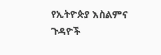የኢትዮጵያ እስልምና ጉዳዮች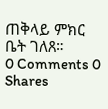ጠቅላይ ምክር ቤት ገለጸ።
0 Comments 0 Shares